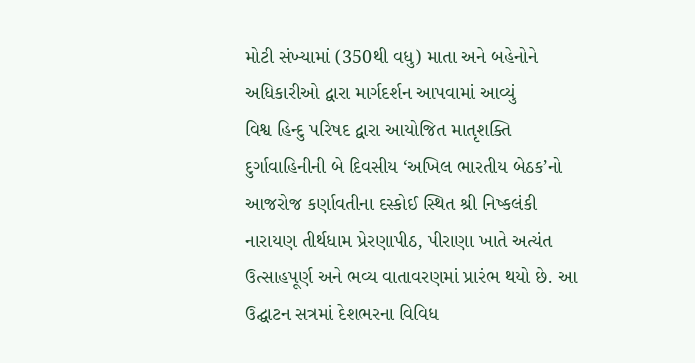મોટી સંખ્યામાં (350થી વધુ) માતા અને બહેનોને અધિકારીઓ દ્વારા માર્ગદર્શન આપવામાં આવ્યું
વિશ્વ હિન્દુ પરિષદ દ્વારા આયોજિત માતૃશક્તિ દુર્ગાવાહિનીની બે દિવસીય ‘અખિલ ભારતીય બેઠક’નો આજરોજ કર્ણાવતીના દસ્કોઈ સ્થિત શ્રી નિષ્કલંકી નારાયણ તીર્થધામ પ્રેરણાપીઠ, પીરાણા ખાતે અત્યંત ઉત્સાહપૂર્ણ અને ભવ્ય વાતાવરણમાં પ્રારંભ થયો છે. આ ઉદ્ઘાટન સત્રમાં દેશભરના વિવિધ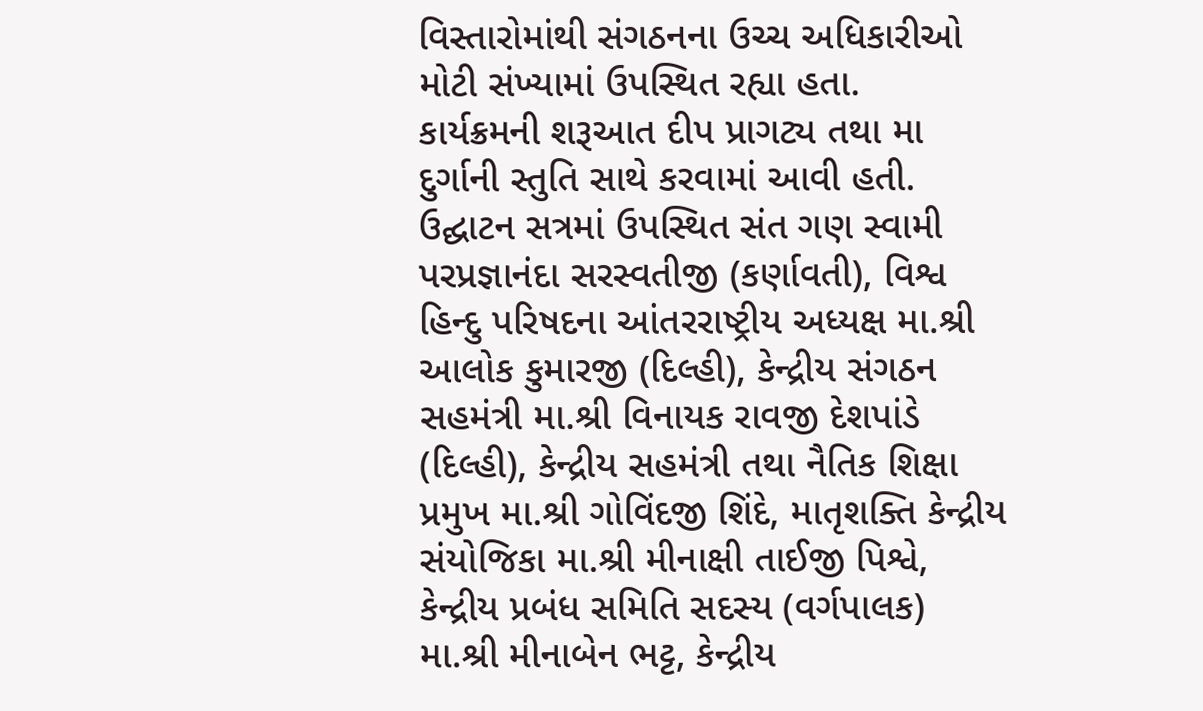વિસ્તારોમાંથી સંગઠનના ઉચ્ચ અધિકારીઓ મોટી સંખ્યામાં ઉપસ્થિત રહ્યા હતા.
કાર્યક્રમની શરૂઆત દીપ પ્રાગટ્ય તથા મા દુર્ગાની સ્તુતિ સાથે કરવામાં આવી હતી. ઉદ્ઘાટન સત્રમાં ઉપસ્થિત સંત ગણ સ્વામી પરપ્રજ્ઞાનંદા સરસ્વતીજી (કર્ણાવતી), વિશ્વ હિન્દુ પરિષદના આંતરરાષ્ટ્રીય અધ્યક્ષ મા.શ્રી આલોક કુમારજી (દિલ્હી), કેન્દ્રીય સંગઠન સહમંત્રી મા.શ્રી વિનાયક રાવજી દેશપાંડે (દિલ્હી), કેન્દ્રીય સહમંત્રી તથા નૈતિક શિક્ષા પ્રમુખ મા.શ્રી ગોવિંદજી શિંદે, માતૃશક્તિ કેન્દ્રીય સંયોજિકા મા.શ્રી મીનાક્ષી તાઈજી પિશ્વે, કેન્દ્રીય પ્રબંધ સમિતિ સદસ્ય (વર્ગપાલક) મા.શ્રી મીનાબેન ભટ્ટ, કેન્દ્રીય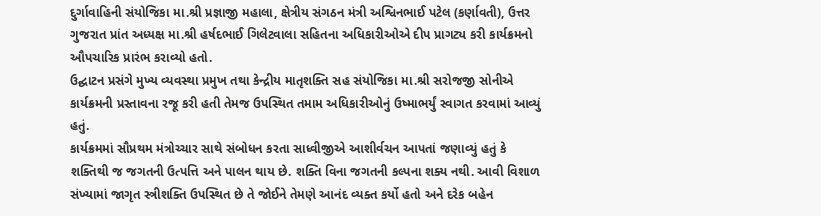દુર્ગાવાહિની સંયોજિકા મા.શ્રી પ્રજ્ઞાજી મહાલા, ક્ષેત્રીય સંગઠન મંત્રી અશ્વિનભાઈ પટેલ (કર્ણાવતી), ઉત્તર ગુજરાત પ્રાંત અધ્યક્ષ મા.શ્રી હર્ષદભાઈ ગિલેટવાલા સહિતના અધિકારીઓએ દીપ પ્રાગટ્ય કરી કાર્યક્રમનો ઔપચારિક પ્રારંભ કરાવ્યો હતો.
ઉદ્ઘાટન પ્રસંગે મુખ્ય વ્યવસ્થા પ્રમુખ તથા કેન્દ્રીય માતૃશક્તિ સહ સંયોજિકા મા.શ્રી સરોજજી સોનીએ કાર્યક્રમની પ્રસ્તાવના રજૂ કરી હતી તેમજ ઉપસ્થિત તમામ અધિકારીઓનું ઉષ્માભર્યું સ્વાગત કરવામાં આવ્યું હતું.
કાર્યક્રમમાં સૌપ્રથમ મંત્રોચ્ચાર સાથે સંબોધન કરતા સાધ્વીજીએ આશીર્વચન આપતાં જણાવ્યું હતું કે શક્તિથી જ જગતની ઉત્પત્તિ અને પાલન થાય છે. શક્તિ વિના જગતની કલ્પના શક્ય નથી. આવી વિશાળ સંખ્યામાં જાગૃત સ્ત્રીશક્તિ ઉપસ્થિત છે તે જોઈને તેમણે આનંદ વ્યક્ત કર્યો હતો અને દરેક બહેન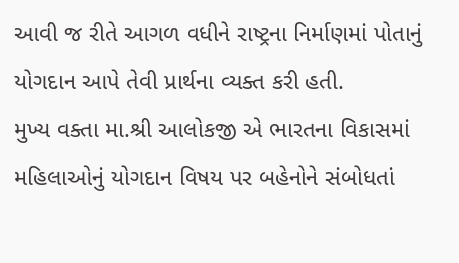આવી જ રીતે આગળ વધીને રાષ્ટ્રના નિર્માણમાં પોતાનું યોગદાન આપે તેવી પ્રાર્થના વ્યક્ત કરી હતી.
મુખ્ય વક્તા મા.શ્રી આલોકજી એ ભારતના વિકાસમાં મહિલાઓનું યોગદાન વિષય પર બહેનોને સંબોધતાં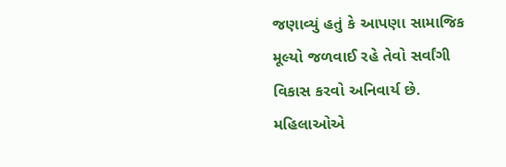જણાવ્યું હતું કે આપણા સામાજિક મૂલ્યો જળવાઈ રહે તેવો સર્વાંગી વિકાસ કરવો અનિવાર્ય છે. મહિલાઓએ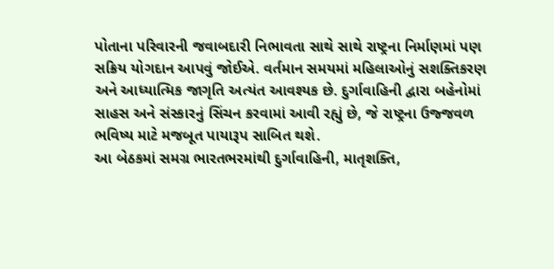પોતાના પરિવારની જવાબદારી નિભાવતા સાથે સાથે રાષ્ટ્રના નિર્માણમાં પણ સક્રિય યોગદાન આપવું જોઈએ. વર્તમાન સમયમાં મહિલાઓનું સશક્તિકરણ અને આધ્યાત્મિક જાગૃતિ અત્યંત આવશ્યક છે. દુર્ગાવાહિની દ્વારા બહેનોમાં સાહસ અને સંસ્કારનું સિંચન કરવામાં આવી રહ્યું છે, જે રાષ્ટ્રના ઉજ્જવળ ભવિષ્ય માટે મજબૂત પાયારૂપ સાબિત થશે.
આ બેઠકમાં સમગ્ર ભારતભરમાંથી દુર્ગાવાહિની, માતૃશક્તિ,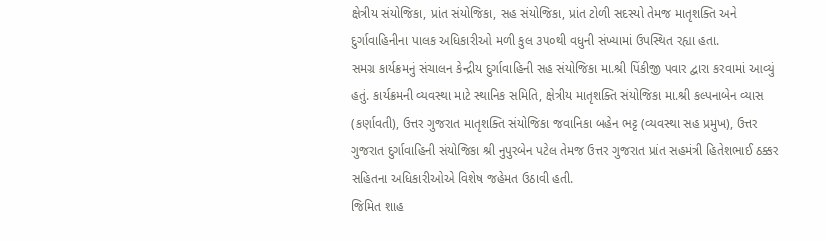ક્ષેત્રીય સંયોજિકા, પ્રાંત સંયોજિકા, સહ સંયોજિકા, પ્રાંત ટોળી સદસ્યો તેમજ માતૃશક્તિ અને દુર્ગાવાહિનીના પાલક અધિકારીઓ મળી કુલ ૩૫૦થી વધુની સંખ્યામાં ઉપસ્થિત રહ્યા હતા.
સમગ્ર કાર્યક્રમનું સંચાલન કેન્દ્રીય દુર્ગાવાહિની સહ સંયોજિકા મા.શ્રી પિંકીજી પવાર દ્વારા કરવામાં આવ્યું હતું. કાર્યક્રમની વ્યવસ્થા માટે સ્થાનિક સમિતિ, ક્ષેત્રીય માતૃશક્તિ સંયોજિકા મા.શ્રી કલ્પનાબેન વ્યાસ (કર્ણાવતી), ઉત્તર ગુજરાત માતૃશક્તિ સંયોજિકા જવાનિકા બહેન ભટ્ટ (વ્યવસ્થા સહ પ્રમુખ), ઉત્તર ગુજરાત દુર્ગાવાહિની સંયોજિકા શ્રી નુપુરબેન પટેલ તેમજ ઉત્તર ગુજરાત પ્રાંત સહમંત્રી હિતેશભાઈ ઠક્કર સહિતના અધિકારીઓએ વિશેષ જહેમત ઉઠાવી હતી.
જિમિત શાહ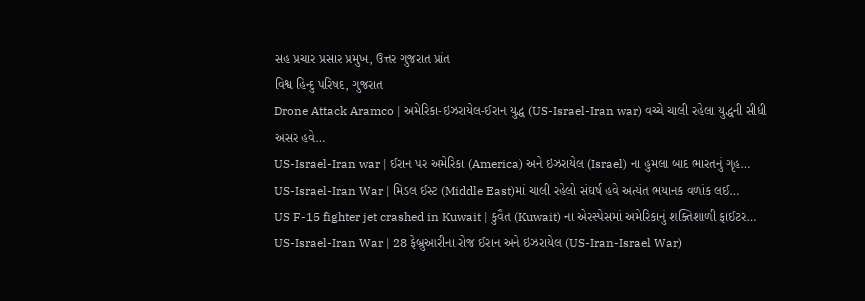સહ પ્રચાર પ્રસાર પ્રમુખ, ઉત્તર ગુજરાત પ્રાંત
વિશ્વ હિન્દુ પરિષદ, ગુજરાત
Drone Attack Aramco | અમેરિકા-ઇઝરાયેલ-ઈરાન યુદ્ધ (US-Israel-Iran war) વચ્ચે ચાલી રહેલા યુદ્ધની સીધી અસર હવે…
US-Israel-Iran war | ઈરાન પર અમેરિકા (America) અને ઇઝરાયેલ (Israel) ના હુમલા બાદ ભારતનું ગૃહ…
US-Israel-Iran War | મિડલ ઈસ્ટ (Middle East)માં ચાલી રહેલો સંઘર્ષ હવે અત્યંત ભયાનક વળાંક લઈ…
US F-15 fighter jet crashed in Kuwait | કુવૈત (Kuwait) ના એરસ્પેસમાં અમેરિકાનું શક્તિશાળી ફાઈટર…
US-Israel-Iran War | 28 ફેબ્રુઆરીના રોજ ઈરાન અને ઇઝરાયેલ (US-Iran-Israel War)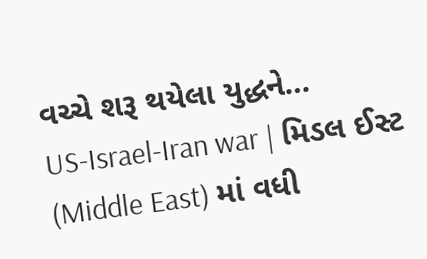વચ્ચે શરૂ થયેલા યુદ્ધને…
US-Israel-Iran war | મિડલ ઈસ્ટ (Middle East) માં વધી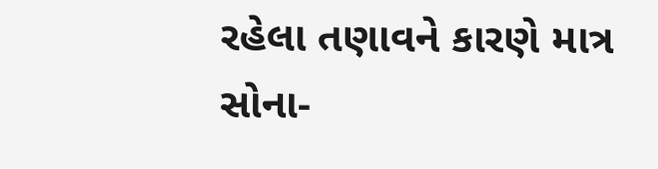રહેલા તણાવને કારણે માત્ર સોના-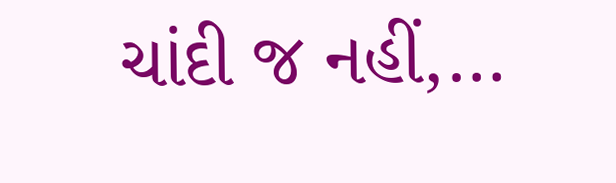ચાંદી જ નહીં,…